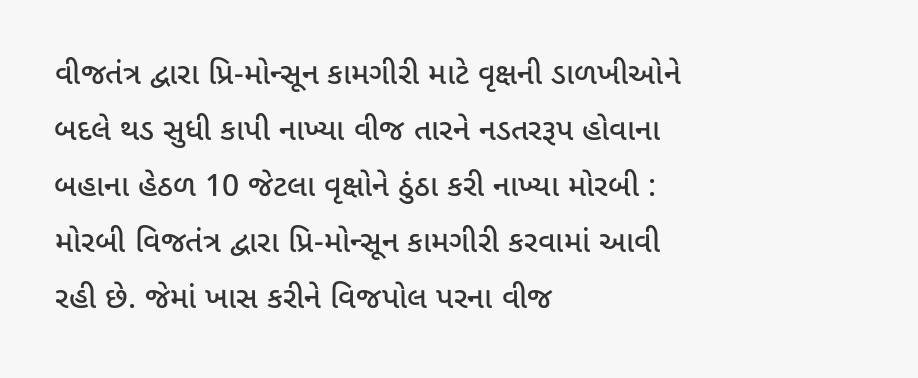વીજતંત્ર દ્વારા પ્રિ-મોન્સૂન કામગીરી માટે વૃક્ષની ડાળખીઓને બદલે થડ સુધી કાપી નાખ્યા વીજ તારને નડતરરૂપ હોવાના બહાના હેઠળ 10 જેટલા વૃક્ષોને ઠુંઠા કરી નાખ્યા મોરબી : મોરબી વિજતંત્ર દ્વારા પ્રિ-મોન્સૂન કામગીરી કરવામાં આવી રહી છે. જેમાં ખાસ કરીને વિજપોલ પરના વીજ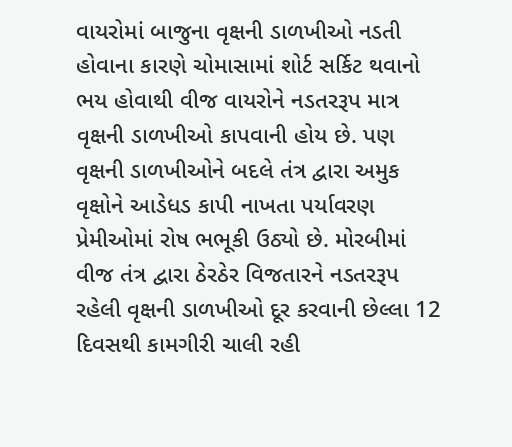વાયરોમાં બાજુના વૃક્ષની ડાળખીઓ નડતી હોવાના કારણે ચોમાસામાં શોર્ટ સર્કિટ થવાનો ભય હોવાથી વીજ વાયરોને નડતરરૂપ માત્ર વૃક્ષની ડાળખીઓ કાપવાની હોય છે. પણ વૃક્ષની ડાળખીઓને બદલે તંત્ર દ્વારા અમુક વૃક્ષોને આડેધડ કાપી નાખતા પર્યાવરણ પ્રેમીઓમાં રોષ ભભૂકી ઉઠ્યો છે. મોરબીમાં વીજ તંત્ર દ્વારા ઠેરઠેર વિજતારને નડતરરૂપ રહેલી વૃક્ષની ડાળખીઓ દૂર કરવાની છેલ્લા 12 દિવસથી કામગીરી ચાલી રહી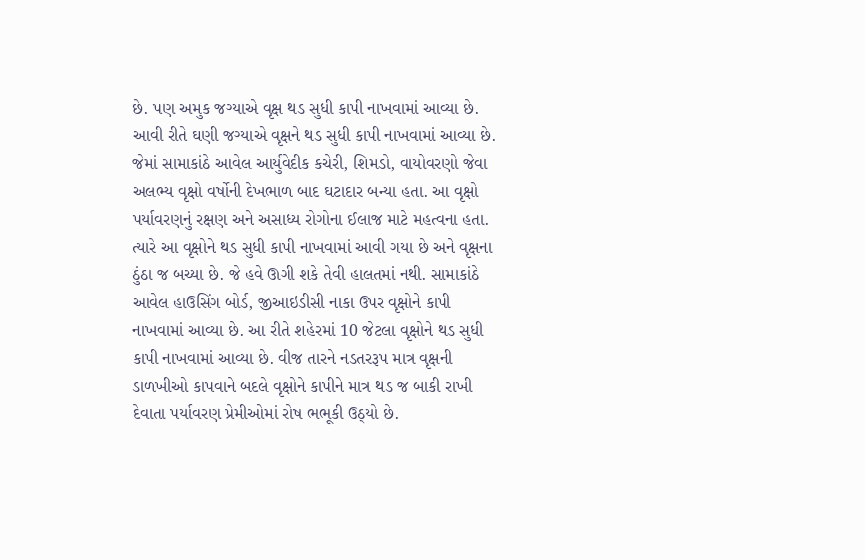છે. પણ અમુક જગ્યાએ વૃક્ષ થડ સુધી કાપી નાખવામાં આવ્યા છે. આવી રીતે ઘણી જગ્યાએ વૃક્ષને થડ સુધી કાપી નાખવામાં આવ્યા છે. જેમાં સામાકાંઠે આવેલ આર્યુવેદીક કચેરી, શિમડો, વાયોવરણો જેવા અલભ્ય વૃક્ષો વર્ષોની દેખભાળ બાદ ઘટાદાર બન્યા હતા. આ વૃક્ષો પર્યાવરણનું રક્ષણ અને અસાધ્ય રોગોના ઈલાજ માટે મહત્વના હતા. ત્યારે આ વૃક્ષોને થડ સુધી કાપી નાખવામાં આવી ગયા છે અને વૃક્ષના ઠુંઠા જ બચ્યા છે. જે હવે ઊગી શકે તેવી હાલતમાં નથી. સામાકાંઠે આવેલ હાઉસિંગ બોર્ડ, જીઆઇડીસી નાકા ઉપર વૃક્ષોને કાપી નાખવામાં આવ્યા છે. આ રીતે શહેરમાં 10 જેટલા વૃક્ષોને થડ સુધી કાપી નાખવામાં આવ્યા છે. વીજ તારને નડતરરૂપ માત્ર વૃક્ષની ડાળખીઓ કાપવાને બદલે વૃક્ષોને કાપીને માત્ર થડ જ બાકી રાખી દેવાતા પર્યાવરણ પ્રેમીઓમાં રોષ ભભૂકી ઉઠ્યો છે.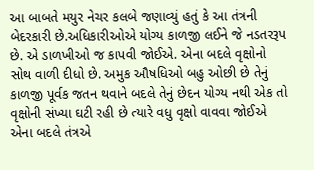આ બાબતે મયુર નેચર કલબે જણાવ્યું હતું કે આ તંત્રની બેદરકારી છે.અધિકારીઓએ યોગ્ય કાળજી લઈને જે નડતરરૂપ છે. એ ડાળખીઓ જ કાપવી જોઈએ. એના બદલે વૃક્ષોનો સોથ વાળી દીધો છે. અમુક ઔષધિઓ બહુ ઓછી છે તેનું કાળજી પૂર્વક જતન થવાને બદલે તેનું છેદન યોગ્ય નથી એક તો વૃક્ષોની સંખ્યા ઘટી રહી છે ત્યારે વધુ વૃક્ષો વાવવા જોઈએ એના બદલે તંત્રએ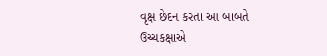વૃક્ષ છેદન કરતા આ બાબતે ઉચ્ચકક્ષાએ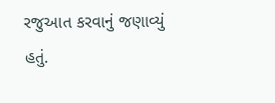રજુઆત કરવાનું જણાવ્યું હતું.